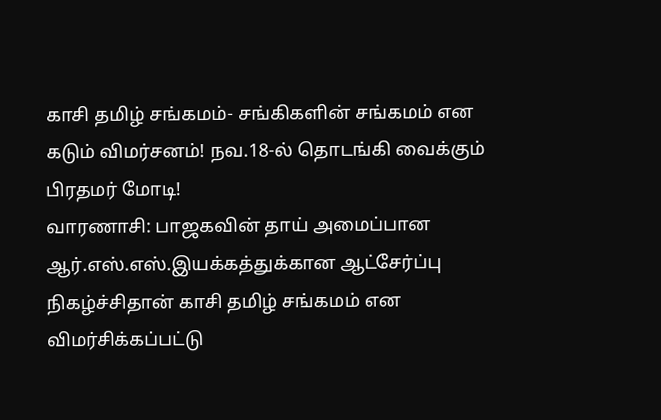காசி தமிழ் சங்கமம்- சங்கிகளின் சங்கமம் என கடும் விமர்சனம்! நவ.18-ல் தொடங்கி வைக்கும் பிரதமர் மோடி!
வாரணாசி: பாஜகவின் தாய் அமைப்பான ஆர்.எஸ்.எஸ்.இயக்கத்துக்கான ஆட்சேர்ப்பு நிகழ்ச்சிதான் காசி தமிழ் சங்கமம் என விமர்சிக்கப்பட்டு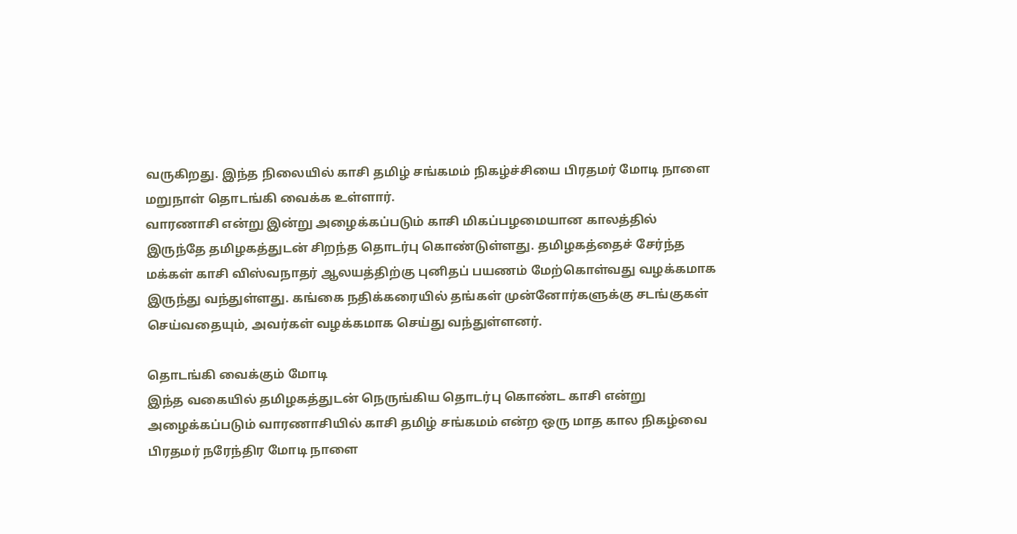வருகிறது. இந்த நிலையில் காசி தமிழ் சங்கமம் நிகழ்ச்சியை பிரதமர் மோடி நாளை மறுநாள் தொடங்கி வைக்க உள்ளார்.
வாரணாசி என்று இன்று அழைக்கப்படும் காசி மிகப்பழமையான காலத்தில் இருந்தே தமிழகத்துடன் சிறந்த தொடர்பு கொண்டுள்ளது. தமிழகத்தைச் சேர்ந்த மக்கள் காசி விஸ்வநாதர் ஆலயத்திற்கு புனிதப் பயணம் மேற்கொள்வது வழக்கமாக இருந்து வந்துள்ளது. கங்கை நதிக்கரையில் தங்கள் முன்னோர்களுக்கு சடங்குகள் செய்வதையும், அவர்கள் வழக்கமாக செய்து வந்துள்ளனர்.

தொடங்கி வைக்கும் மோடி
இந்த வகையில் தமிழகத்துடன் நெருங்கிய தொடர்பு கொண்ட காசி என்று அழைக்கப்படும் வாரணாசியில் காசி தமிழ் சங்கமம் என்ற ஒரு மாத கால நிகழ்வை பிரதமர் நரேந்திர மோடி நாளை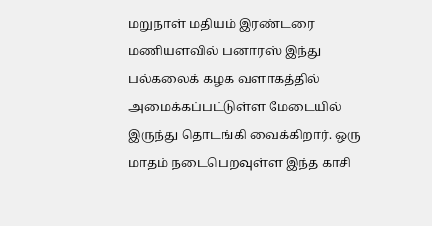மறுநாள் மதியம் இரண்டரை மணியளவில் பனாரஸ் இந்து பல்கலைக் கழக வளாகத்தில் அமைக்கப்பட்டுள்ள மேடையில் இருந்து தொடங்கி வைக்கிறார். ஒரு மாதம் நடைபெறவுள்ள இந்த காசி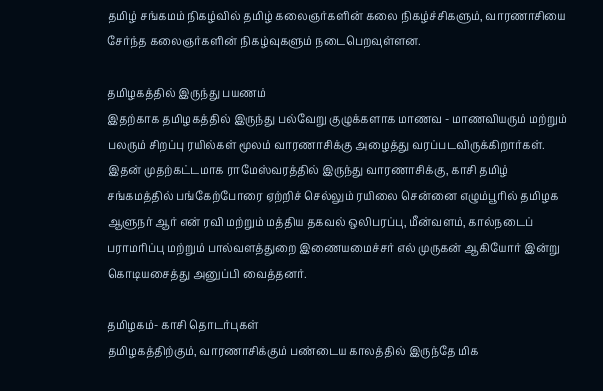தமிழ் சங்கமம் நிகழ்வில் தமிழ் கலைஞர்களின் கலை நிகழ்ச்சிகளும், வாரணாசியை சேர்ந்த கலைஞர்களின் நிகழ்வுகளும் நடைபெறவுள்ளன.

தமிழகத்தில் இருந்து பயணம்
இதற்காக தமிழகத்தில் இருந்து பல்வேறு குழுக்களாக மாணவ - மாணவியரும் மற்றும் பலரும் சிறப்பு ரயில்கள் மூலம் வாரணாசிக்கு அழைத்து வரப்படவிருக்கிறார்கள். இதன் முதற்கட்டமாக ராமேஸ்வரத்தில் இருந்து வாரணாசிக்கு, காசி தமிழ் சங்கமத்தில் பங்கேற்போரை ஏற்றிச் செல்லும் ரயிலை சென்னை எழும்பூரில் தமிழக ஆளுநர் ஆர் என் ரவி மற்றும் மத்திய தகவல் ஒலிபரப்பு, மீன்வளம், கால்நடைப் பராமரிப்பு மற்றும் பால்வளத்துறை இணையமைச்சர் எல் முருகன் ஆகியோர் இன்று கொடியசைத்து அனுப்பி வைத்தனர்.

தமிழகம்- காசி தொடர்புகள்
தமிழகத்திற்கும், வாரணாசிக்கும் பண்டைய காலத்தில் இருந்தே மிக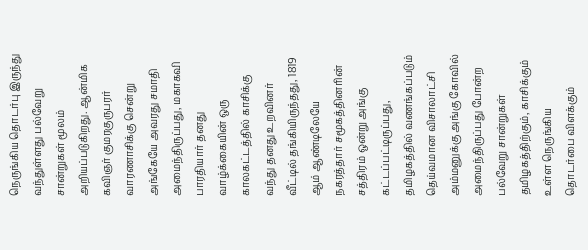நெருங்கிய தொடர்பு இருந்து வந்துள்ளது பல்வேறு சான்றுகள் மூலம் அறியப்படுகிறது. ஆன்மிக கவிஞர் குமரகுருபரர் வாரணாசிக்கு சென்று அங்கேயே அவரது சமாதி அமைந்திருப்பது, மகாகவி பாரதியார் தனது வாழ்க்கையின் ஒரு காலகட்டத்தில் காசிக்கு வந்து தனது உறவினர் வீட்டில் தங்கியிருந்தது, 1819 ஆம் ஆண்டிலேயே நகரத்தார் சமூகத்தினரின் சத்திரம் ஒன்று அங்கு கட்டப்பட்டிருப்பது, தமிழகத்தில் வணங்கப்படும் தெய்வமான விசாலாட்சி அம்மனுக்கு அங்கு கோவில் அமைந்திருப்பது போன்ற பல்வேறு சான்றுகள் தமிழகத்திற்கும், காசிக்கும் உள்ள நெருங்கிய தொடர்பை விளக்கும்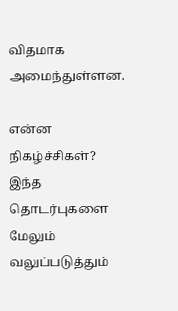விதமாக அமைந்துள்ளன.

என்ன நிகழ்ச்சிகள்?
இந்த தொடர்புகளை மேலும் வலுப்படுத்தும்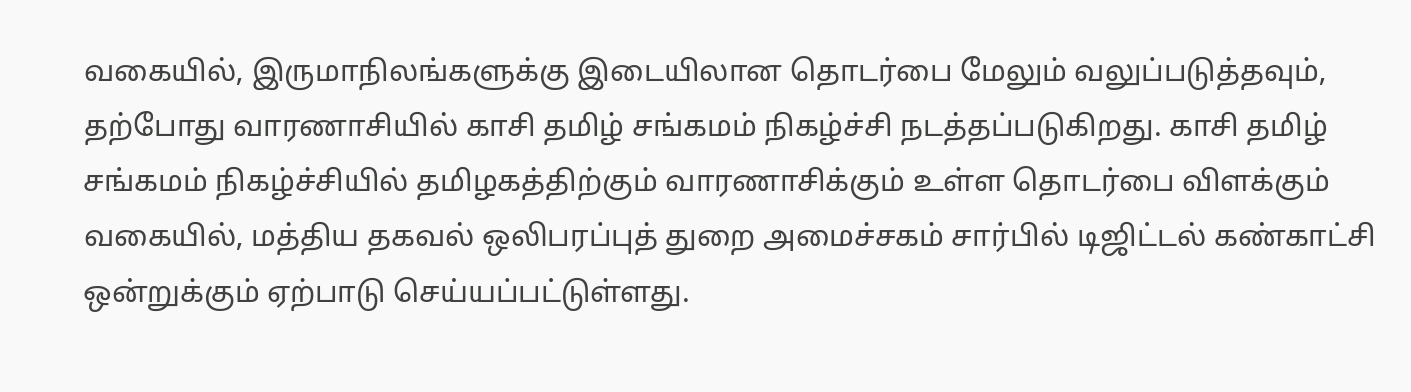வகையில், இருமாநிலங்களுக்கு இடையிலான தொடர்பை மேலும் வலுப்படுத்தவும், தற்போது வாரணாசியில் காசி தமிழ் சங்கமம் நிகழ்ச்சி நடத்தப்படுகிறது. காசி தமிழ் சங்கமம் நிகழ்ச்சியில் தமிழகத்திற்கும் வாரணாசிக்கும் உள்ள தொடர்பை விளக்கும் வகையில், மத்திய தகவல் ஒலிபரப்புத் துறை அமைச்சகம் சார்பில் டிஜிட்டல் கண்காட்சி ஒன்றுக்கும் ஏற்பாடு செய்யப்பட்டுள்ளது.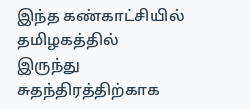இந்த கண்காட்சியில் தமிழகத்தில் இருந்து சுதந்திரத்திற்காக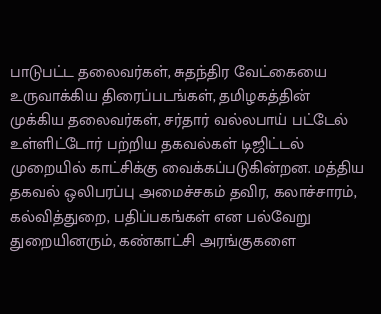பாடுபட்ட தலைவர்கள், சுதந்திர வேட்கையை உருவாக்கிய திரைப்படங்கள், தமிழகத்தின் முக்கிய தலைவர்கள், சர்தார் வல்லபாய் பட்டேல் உள்ளிட்டோர் பற்றிய தகவல்கள் டிஜிட்டல் முறையில் காட்சிக்கு வைக்கப்படுகின்றன. மத்திய தகவல் ஒலிபரப்பு அமைச்சகம் தவிர, கலாச்சாரம், கல்வித்துறை, பதிப்பகங்கள் என பல்வேறு துறையினரும், கண்காட்சி அரங்குகளை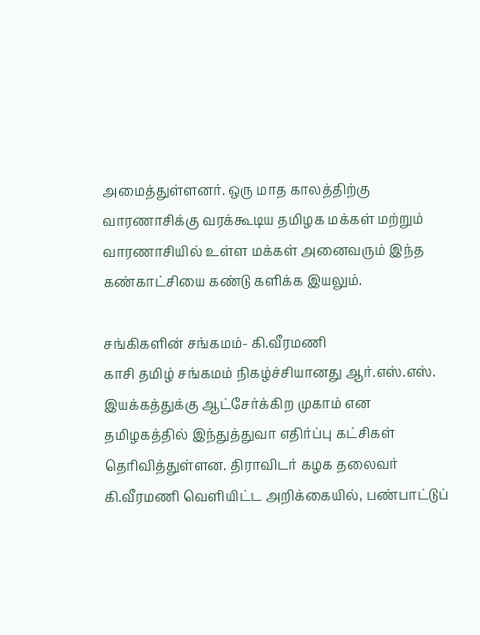அமைத்துள்ளனர். ஒரு மாத காலத்திற்கு வாரணாசிக்கு வரக்கூடிய தமிழக மக்கள் மற்றும் வாரணாசியில் உள்ள மக்கள் அனைவரும் இந்த கண்காட்சியை கண்டு களிக்க இயலும்.

சங்கிகளின் சங்கமம்- கி.வீரமணி
காசி தமிழ் சங்கமம் நிகழ்ச்சியானது ஆர்.எஸ்.எஸ். இயக்கத்துக்கு ஆட்சேர்க்கிற முகாம் என தமிழகத்தில் இந்துத்துவா எதிர்ப்பு கட்சிகள் தெரிவித்துள்ளன. திராவிடர் கழக தலைவர் கி.வீரமணி வெளியிட்ட அறிக்கையில், பண்பாட்டுப்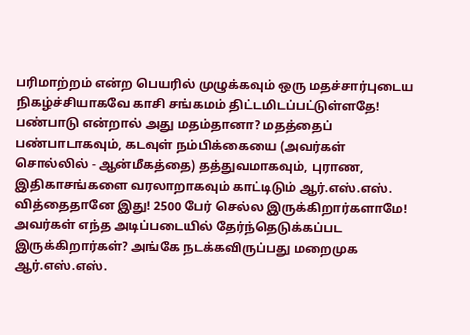பரிமாற்றம் என்ற பெயரில் முழுக்கவும் ஒரு மதச்சார்புடைய நிகழ்ச்சியாகவே காசி சங்கமம் திட்டமிடப்பட்டுள்ளதே! பண்பாடு என்றால் அது மதம்தானா? மதத்தைப் பண்பாடாகவும், கடவுள் நம்பிக்கையை (அவர்கள் சொல்லில் - ஆன்மீகத்தை) தத்துவமாகவும், புராண, இதிகாசங்களை வரலாறாகவும் காட்டிடும் ஆர்.எஸ்.எஸ். வித்தைதானே இது! 2500 பேர் செல்ல இருக்கிறார்களாமே! அவர்கள் எந்த அடிப்படையில் தேர்ந்தெடுக்கப்பட இருக்கிறார்கள்? அங்கே நடக்கவிருப்பது மறைமுக ஆர்.எஸ்.எஸ்.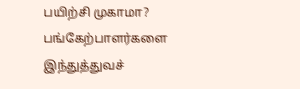பயிற்சி முகாமா? பங்கேற்பாளர்களை இந்துத்துவச்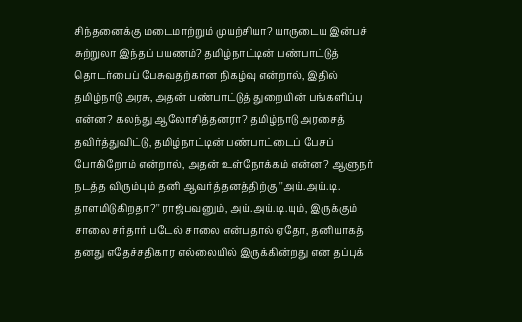சிந்தனைக்கு மடைமாற்றும் முயற்சியா? யாருடைய இன்பச் சுற்றுலா இந்தப் பயணம்? தமிழ்நாட்டின் பண்பாட்டுத் தொடர்பைப் பேசுவதற்கான நிகழ்வு என்றால், இதில் தமிழ்நாடு அரசு, அதன் பண்பாட்டுத் துறையின் பங்களிப்பு என்ன? கலந்து ஆலோசித்தனரா? தமிழ்நாடு அரசைத் தவிர்த்துவிட்டு, தமிழ்நாட்டின் பண்பாட்டைப் பேசப் போகிறோம் என்றால், அதன் உள்நோக்கம் என்ன? ஆளுநர் நடத்த விரும்பும் தனி ஆவர்த்தனத்திற்கு ''அய்.அய்.டி. தாளமிடுகிறதா?'' ராஜ்பவனும், அய்.அய்.டி.யும், இருக்கும் சாலை சர்தார் படேல் சாலை என்பதால் ஏதோ, தனியாகத் தனது எதேச்சதிகார எல்லையில் இருக்கின்றது என தப்புக்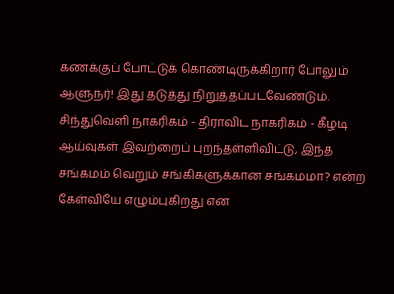கணக்குப் போட்டுக் கொண்டிருக்கிறார் போலும் ஆளுநர்! இது தடுத்து நிறுத்தப்படவேண்டும். சிந்துவெளி நாகரிகம் - திராவிட நாகரிகம் - கீழடி ஆய்வுகள் இவற்றைப் புறந்தள்ளிவிட்டு, இந்த சங்கமம் வெறும் சங்கிகளுக்கான சங்கமமா? என்ற கேள்வியே எழும்புகிறது என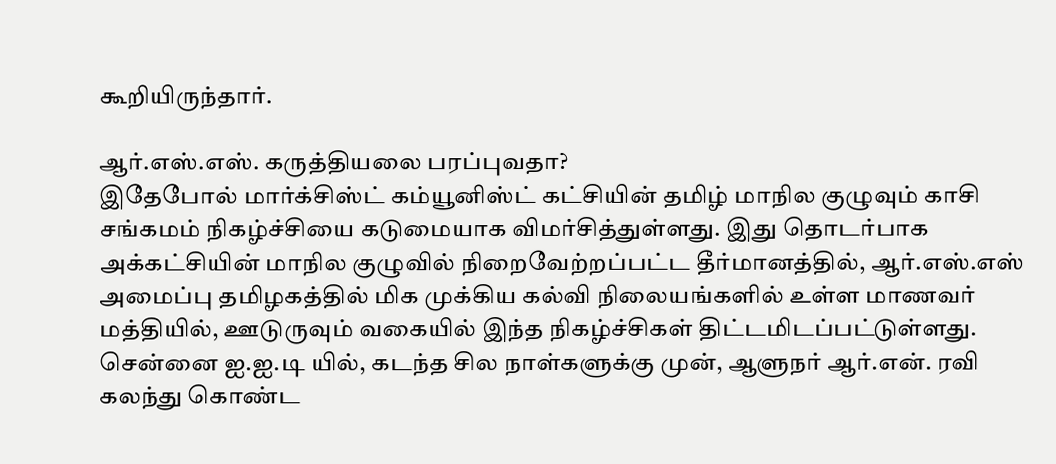கூறியிருந்தார்.

ஆர்.எஸ்.எஸ். கருத்தியலை பரப்புவதா?
இதேபோல் மார்க்சிஸ்ட் கம்யூனிஸ்ட் கட்சியின் தமிழ் மாநில குழுவும் காசி சங்கமம் நிகழ்ச்சியை கடுமையாக விமர்சித்துள்ளது. இது தொடர்பாக அக்கட்சியின் மாநில குழுவில் நிறைவேற்றப்பட்ட தீர்மானத்தில், ஆர்.எஸ்.எஸ் அமைப்பு தமிழகத்தில் மிக முக்கிய கல்வி நிலையங்களில் உள்ள மாணவர் மத்தியில், ஊடுருவும் வகையில் இந்த நிகழ்ச்சிகள் திட்டமிடப்பட்டுள்ளது. சென்னை ஐ.ஐ.டி யில், கடந்த சில நாள்களுக்கு முன், ஆளுநர் ஆர்.என். ரவி கலந்து கொண்ட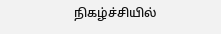நிகழ்ச்சியில்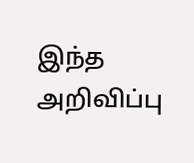இந்த அறிவிப்பு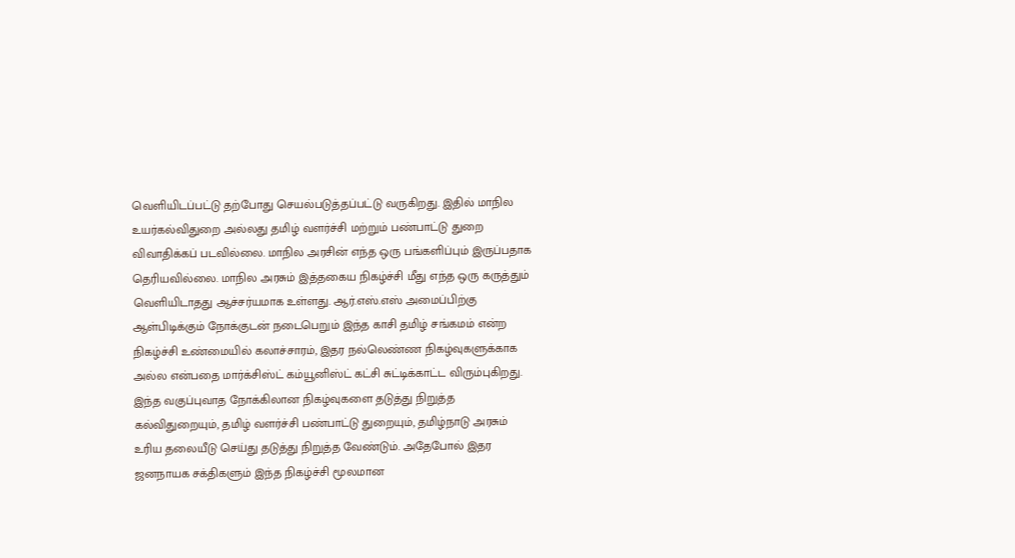வெளியிடப்பட்டு தற்போது செயல்படுத்தப்பட்டு வருகிறது. இதில் மாநில உயர்கல்விதுறை அல்லது தமிழ் வளர்ச்சி மற்றும் பண்பாட்டு துறை விவாதிக்கப் படவில்லை. மாநில அரசின் எந்த ஒரு பங்களிப்பும் இருப்பதாக தெரியவில்லை. மாநில அரசும் இத்தகைய நிகழ்ச்சி மீது எந்த ஒரு கருத்தும் வெளியிடாதது ஆச்சர்யமாக உள்ளது. ஆர்.எஸ்.எஸ் அமைப்பிற்கு ஆள்பிடிக்கும் நோக்குடன் நடைபெறும் இந்த காசி தமிழ் சங்கமம் என்ற நிகழ்ச்சி உண்மையில் கலாச்சாரம், இதர நல்லெண்ண நிகழ்வுகளுக்காக அல்ல என்பதை மார்க்சிஸ்ட் கம்யூனிஸ்ட் கட்சி சுட்டிக்காட்ட விரும்புகிறது. இந்த வகுப்புவாத நோக்கிலான நிகழ்வுகளை தடுத்து நிறுத்த கல்விதுறையும், தமிழ் வளர்ச்சி பண்பாட்டு துறையும், தமிழ்நாடு அரசும் உரிய தலையீடு செய்து தடுத்து நிறுத்த வேண்டும். அதேபோல் இதர ஜனநாயக சக்திகளும் இந்த நிகழ்ச்சி மூலமான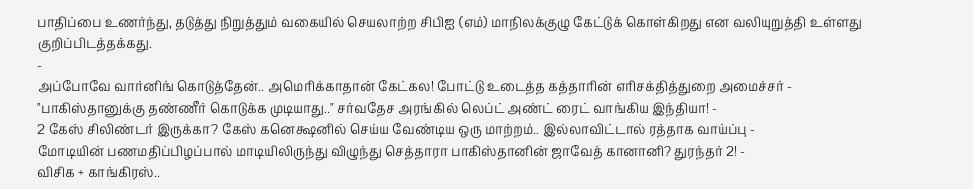பாதிப்பை உணர்ந்து, தடுத்து நிறுத்தும் வகையில் செயலாற்ற சிபிஐ (எம்) மாநிலக்குழு கேட்டுக் கொள்கிறது என வலியுறுத்தி உள்ளது குறிப்பிடத்தக்கது.
-
அப்போவே வார்னிங் கொடுத்தேன்.. அமெரிக்காதான் கேட்கல! போட்டு உடைத்த கத்தாரின் எரிசக்தித்துறை அமைச்சர் -
"பாகிஸ்தானுக்கு தண்ணீர் கொடுக்க முடியாது.." சர்வதேச அரங்கில் லெப்ட் அண்ட் ரைட் வாங்கிய இந்தியா! -
2 கேஸ் சிலிண்டர் இருக்கா? கேஸ் கனெக்ஷனில் செய்ய வேண்டிய ஒரு மாற்றம்.. இல்லாவிட்டால் ரத்தாக வாய்ப்பு -
மோடியின் பணமதிப்பிழப்பால் மாடியிலிருந்து விழுந்து செத்தாரா பாகிஸ்தானின் ஜாவேத் கானானி? துரந்தர் 2! -
விசிக + காங்கிரஸ்..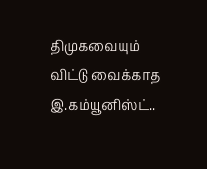திமுகவையும் விட்டு வைக்காத இ.கம்யூனிஸ்ட்..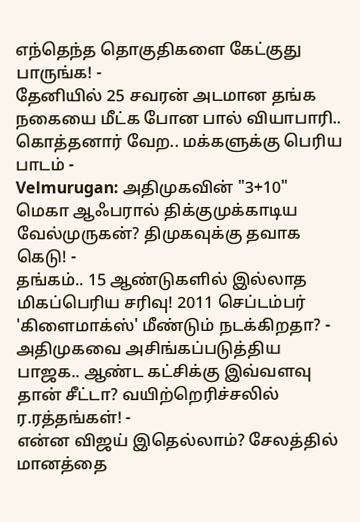எந்தெந்த தொகுதிகளை கேட்குது பாருங்க! -
தேனியில் 25 சவரன் அடமான தங்க நகையை மீட்க போன பால் வியாபாரி.. கொத்தனார் வேற.. மக்களுக்கு பெரிய பாடம் -
Velmurugan: அதிமுகவின் "3+10" மெகா ஆஃபரால் திக்குமுக்காடிய வேல்முருகன்? திமுகவுக்கு தவாக கெடு! -
தங்கம்.. 15 ஆண்டுகளில் இல்லாத மிகப்பெரிய சரிவு! 2011 செப்டம்பர் 'கிளைமாக்ஸ்' மீண்டும் நடக்கிறதா? -
அதிமுகவை அசிங்கப்படுத்திய பாஜக.. ஆண்ட கட்சிக்கு இவ்வளவு தான் சீட்டா? வயிற்றெரிச்சலில் ர.ரத்தங்கள்! -
என்ன விஜய் இதெல்லாம்? சேலத்தில் மானத்தை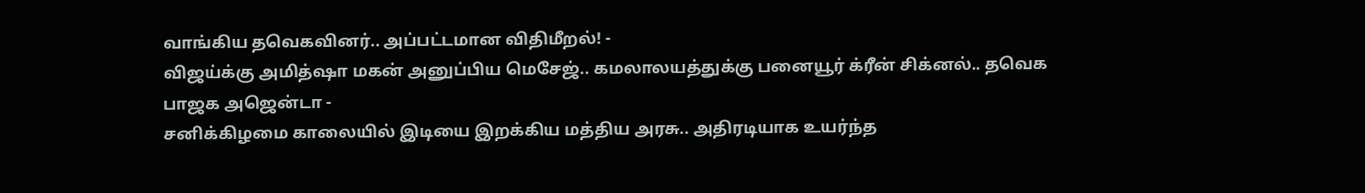வாங்கிய தவெகவினர்.. அப்பட்டமான விதிமீறல்! -
விஜய்க்கு அமித்ஷா மகன் அனுப்பிய மெசேஜ்.. கமலாலயத்துக்கு பனையூர் க்ரீன் சிக்னல்.. தவெக பாஜக அஜென்டா -
சனிக்கிழமை காலையில் இடியை இறக்கிய மத்திய அரசு.. அதிரடியாக உயர்ந்த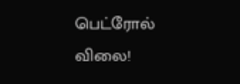பெட்ரோல் விலை!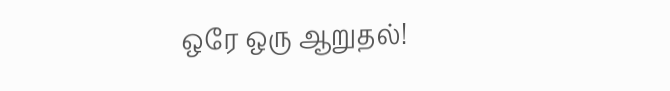ஒரே ஒரு ஆறுதல்!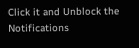Click it and Unblock the Notifications